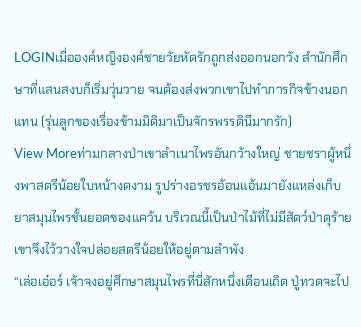LOGINเมื่อองค์หญิงองค์ชายวัยหัดรักถูกส่งออกนอกวัง สำนักศึกษาที่แสนสงบก็เริ่มวุ่นวาย จนต้องส่งพวกเขาไปทำภารกิจข้างนอกแทน (รุ่นลูกของเรื่องข้ามมิติมาเป็นจักรพรรดินีมากรัก)
View Moreท่ามกลางป่าเขาลำเนาไพรอันกว้างใหญ่ ชายชราผู้หนึ่งพาสตรีน้อยใบหน้างดงาม รูปร่างอรชรอ้อนแอ้นมายังแหล่งเก็บยาสมุนไพรชั้นยอดของแคว้น บริเวณนี้เป็นป่าไม้ที่ไม่มีสัตว์ป่าดุร้าย เขาจึงไว้วางใจปล่อยสตรีน้อยให้อยู่ตามลำพัง
“เล่อเอ๋อร์ เจ้าจงอยู่ศึกษาสมุนไพรที่นี่สักหนึ่งเดือนเถิด ปู่ทวดจะไป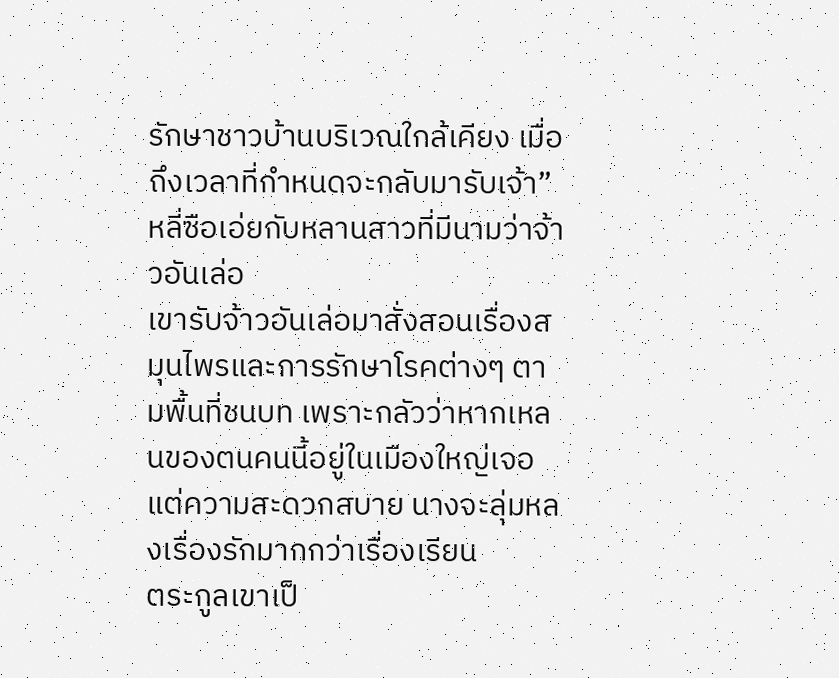รักษาชาวบ้านบริเวณใกล้เคียง เมื่อถึงเวลาที่กำหนดจะกลับมารับเจ้า”
หลี่ซือเอ่ยกับหลานสาวที่มีนามว่าจ้าวอันเล่อ
เขารับจ้าวอันเล่อมาสั่งสอนเรื่องสมุนไพรและการรักษาโรคต่างๆ ตามพื้นที่ชนบท เพราะกลัวว่าหากเหลนของตนคนนี้อยู่ในเมืองใหญ่เจอแต่ความสะดวกสบาย นางจะลุ่มหลงเรื่องรักมากกว่าเรื่องเรียน
ตระกูลเขาเป็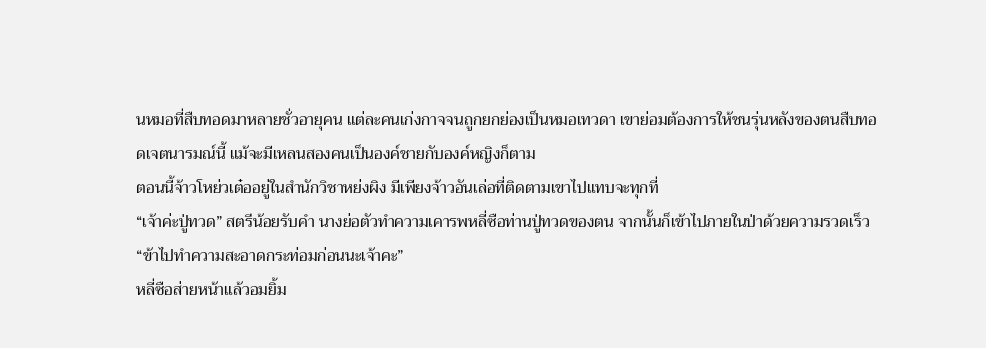นหมอที่สืบทอดมาหลายชั่วอายุคน แต่ละคนเก่งกาจจนถูกยกย่องเป็นหมอเทวดา เขาย่อมต้องการให้ชนรุ่นหลังของตนสืบทอดเจตนารมณ์นี้ แม้จะมีเหลนสองคนเป็นองค์ชายกับองค์หญิงก็ตาม
ตอนนี้จ้าวโหย่วเต๋ออยู่ในสำนักวิชาหย่งผิง มีเพียงจ้าวอันเล่อที่ติดตามเขาไปแทบจะทุกที่
“เจ้าค่ะปู่ทวด” สตรีน้อยรับคำ นางย่อตัวทำความเคารพหลี่ซือท่านปู่ทวดของตน จากนั้นก็เข้าไปภายในป่าด้วยความรวดเร็ว
“ข้าไปทำความสะอาดกระท่อมก่อนนะเจ้าคะ”
หลี่ซือส่ายหน้าแล้วอมยิ้ม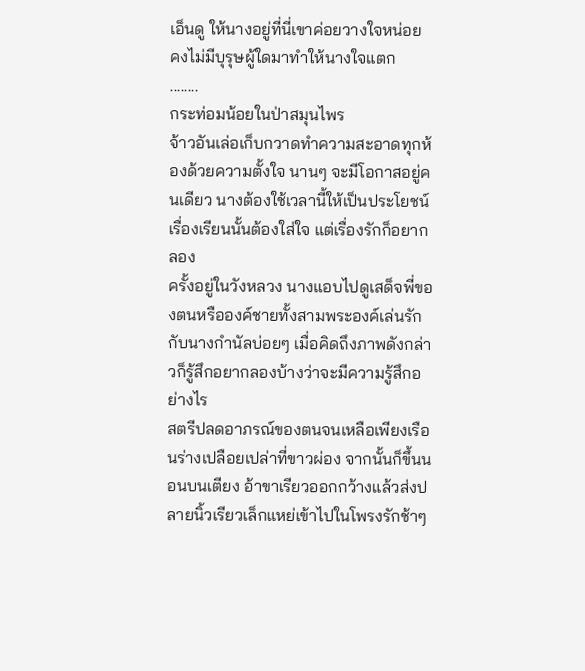เอ็นดู ให้นางอยู่ที่นี่เขาค่อยวางใจหน่อย คงไม่มีบุรุษผู้ใดมาทำให้นางใจแตก
........
กระท่อมน้อยในป่าสมุนไพร
จ้าวอันเล่อเก็บกวาดทำความสะอาดทุกห้องด้วยความตั้งใจ นานๆ จะมีโอกาสอยู่คนเดียว นางต้องใช้เวลานี้ให้เป็นประโยชน์
เรื่องเรียนนั้นต้องใส่ใจ แต่เรื่องรักก็อยากลอง
ครั้งอยู่ในวังหลวง นางแอบไปดูเสด็จพี่ของตนหรือองค์ชายทั้งสามพระองค์เล่นรักกับนางกำนัลบ่อยๆ เมื่อคิดถึงภาพดังกล่าวก็รู้สึกอยากลองบ้างว่าจะมีความรู้สึกอย่างไร
สตรีปลดอาภรณ์ของตนจนเหลือเพียงเรือนร่างเปลือยเปล่าที่ขาวผ่อง จากนั้นก็ขึ้นนอนบนเตียง อ้าขาเรียวออกกว้างแล้วส่งปลายนิ้วเรียวเล็กแหย่เข้าไปในโพรงรักช้าๆ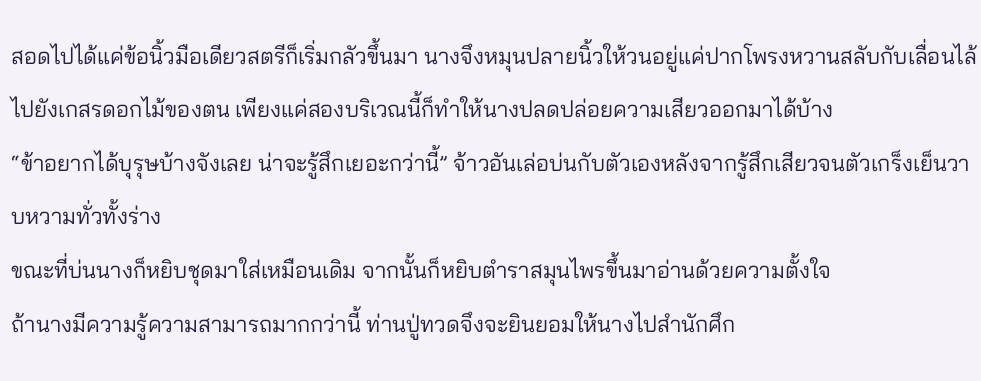สอดไปได้แค่ข้อนิ้วมือเดียวสตรีก็เริ่มกลัวขึ้นมา นางจึงหมุนปลายนิ้วให้วนอยู่แค่ปากโพรงหวานสลับกับเลื่อนไล้ไปยังเกสรดอกไม้ของตน เพียงแค่สองบริเวณนี้ก็ทำให้นางปลดปล่อยความเสียวออกมาได้บ้าง
“ข้าอยากได้บุรุษบ้างจังเลย น่าจะรู้สึกเยอะกว่านี้” จ้าวอันเล่อบ่นกับตัวเองหลังจากรู้สึกเสียวจนตัวเกร็งเย็นวาบหวามทั่วทั้งร่าง
ขณะที่บ่นนางก็หยิบชุดมาใส่เหมือนเดิม จากนั้นก็หยิบตำราสมุนไพรขึ้นมาอ่านด้วยความตั้งใจ
ถ้านางมีความรู้ความสามารถมากกว่านี้ ท่านปู่ทวดจึงจะยินยอมให้นางไปสำนักศึก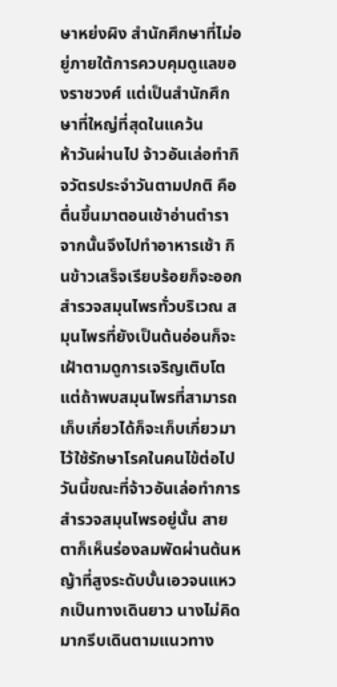ษาหย่งผิง สำนักศึกษาที่ไม่อยู่ภายใต้การควบคุมดูแลของราชวงศ์ แต่เป็นสำนักศึกษาที่ใหญ่ที่สุดในแคว้น
ห้าวันผ่านไป จ้าวอันเล่อทำกิจวัตรประจำวันตามปกติ คือตื่นขึ้นมาตอนเช้าอ่านตำรา จากนั้นจึงไปทำอาหารเช้า กินข้าวเสร็จเรียบร้อยก็จะออกสำรวจสมุนไพรทั่วบริเวณ สมุนไพรที่ยังเป็นต้นอ่อนก็จะเฝ้าตามดูการเจริญเติบโต แต่ถ้าพบสมุนไพรที่สามารถเก็บเกี่ยวได้ก็จะเก็บเกี่ยวมาไว้ใช้รักษาโรคในคนไข้ต่อไป
วันนี้ขณะที่จ้าวอันเล่อทำการสำรวจสมุนไพรอยู่นั้น สายตาก็เห็นร่องลมพัดผ่านต้นหญ้าที่สูงระดับบั้นเอวจนแหวกเป็นทางเดินยาว นางไม่คิดมากรีบเดินตามแนวทาง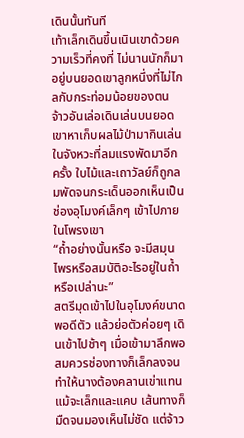เดินนั้นทันที
เท้าเล็กเดินขึ้นเนินเขาด้วยความเร็วที่คงที่ ไม่นานนักก็มาอยู่บนยอดเขาลูกหนึ่งที่ไม่ไกลกับกระท่อมน้อยของตน
จ้าวอันเล่อเดินเล่นบนยอดเขาหาเก็บผลไม้ป่ามากินเล่น ในจังหวะที่ลมแรงพัดมาอีกครั้ง ใบไม้และเถาวัลย์ก็ถูกลมพัดจนกระเด็นออกเห็นเป็นช่องอุโมงค์เล็กๆ เข้าไปภายในโพรงเขา
“ถ้ำอย่างนั้นหรือ จะมีสมุนไพรหรือสมบัติอะไรอยู่ในถ้ำหรือเปล่านะ”
สตรีมุดเข้าไปในอุโมงค์ขนาดพอดีตัว แล้วย่อตัวค่อยๆ เดินเข้าไปช้าๆ เมื่อเข้ามาลึกพอสมควรช่องทางก็เล็กลงจนทำให้นางต้องคลานเข่าแทน
แม้จะเล็กและแคบ เส้นทางก็มืดจนมองเห็นไม่ชัด แต่จ้าว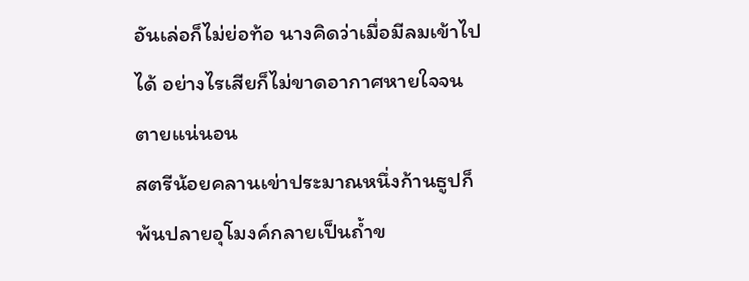อันเล่อก็ไม่ย่อท้อ นางคิดว่าเมื่อมีลมเข้าไปได้ อย่างไรเสียก็ไม่ขาดอากาศหายใจจนตายแน่นอน
สตรีน้อยคลานเข่าประมาณหนึ่งก้านธูปก็พ้นปลายอุโมงค์กลายเป็นถ้ำข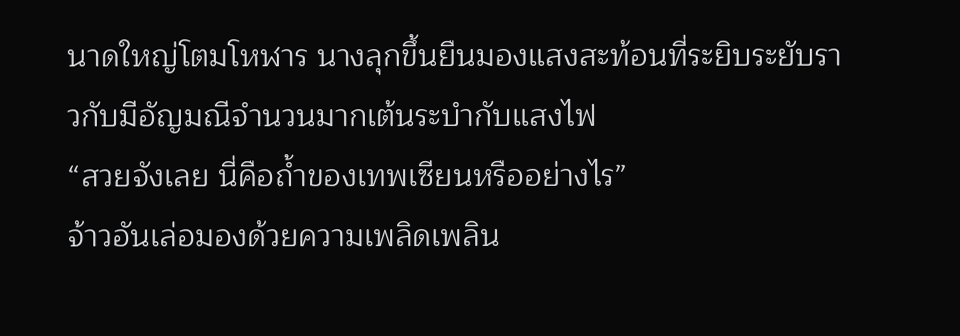นาดใหญ่โตมโหฬาร นางลุกขึ้นยืนมองแสงสะท้อนที่ระยิบระยับราวกับมีอัญมณีจำนวนมากเต้นระบำกับแสงไฟ
“สวยจังเลย นี่คือถ้ำของเทพเซียนหรืออย่างไร”
จ้าวอันเล่อมองด้วยความเพลิดเพลิน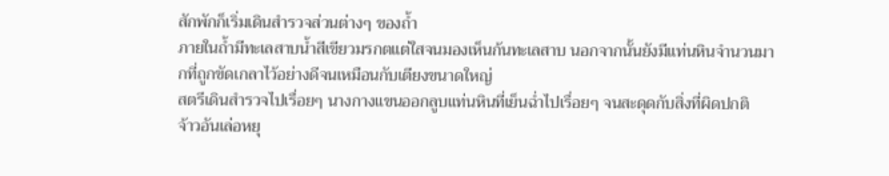สักพักก็เริ่มเดินสำรวจส่วนต่างๆ ของถ้ำ
ภายในถ้ำมีทะเลสาบน้ำสีเขียวมรกตแต่ใสจนมองเห็นก้นทะเลสาบ นอกจากนั้นยังมีแท่นหินจำนวนมากที่ถูกขัดเกลาไว้อย่างดีจนเหมือนกับเตียงขนาดใหญ่
สตรีเดินสำรวจไปเรื่อยๆ นางกางแขนออกลูบแท่นหินที่เย็นฉ่ำไปเรื่อยๆ จนสะดุดกับสิ่งที่ผิดปกติ
จ้าวอันเล่อหยุ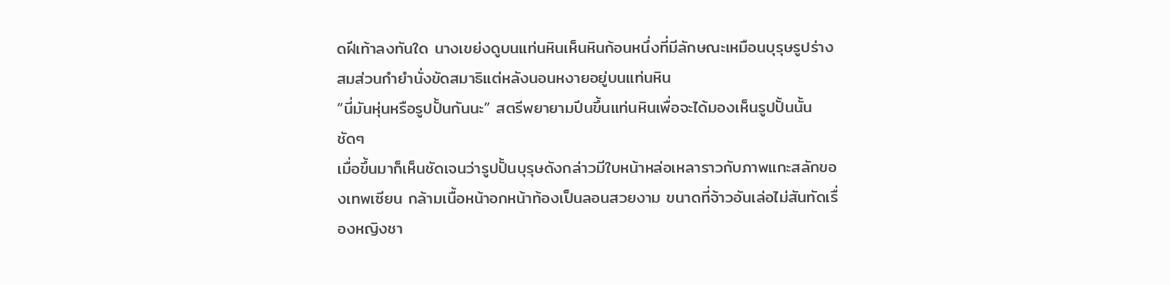ดฝีเท้าลงทันใด นางเขย่งดูบนแท่นหินเห็นหินก้อนหนึ่งที่มีลักษณะเหมือนบุรุษรูปร่างสมส่วนกำยำนั่งขัดสมาธิแต่หลังนอนหงายอยู่บนแท่นหิน
“นี่มันหุ่นหรือรูปปั้นกันนะ” สตรีพยายามปีนขึ้นแท่นหินเพื่อจะได้มองเห็นรูปปั้นนั้นชัดๆ
เมื่อขึ้นมาก็เห็นชัดเจนว่ารูปปั้นบุรุษดังกล่าวมีใบหน้าหล่อเหลาราวกับภาพแกะสลักของเทพเซียน กล้ามเนื้อหน้าอกหน้าท้องเป็นลอนสวยงาม ขนาดที่จ้าวอันเล่อไม่สันทัดเรื่องหญิงชา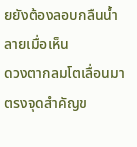ยยังต้องลอบกลืนน้ำลายเมื่อเห็น
ดวงตากลมโตเลื่อนมาตรงจุดสำคัญข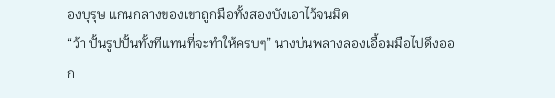องบุรุษ แกนกลางของเขาถูกมือทั้งสองบังเอาไว้จนมิด
“ว้า ปั้นรูปปั้นทั้งทีแทนที่จะทำให้ครบๆ” นางบ่นพลางลองเอื้อมมือไปดึงออก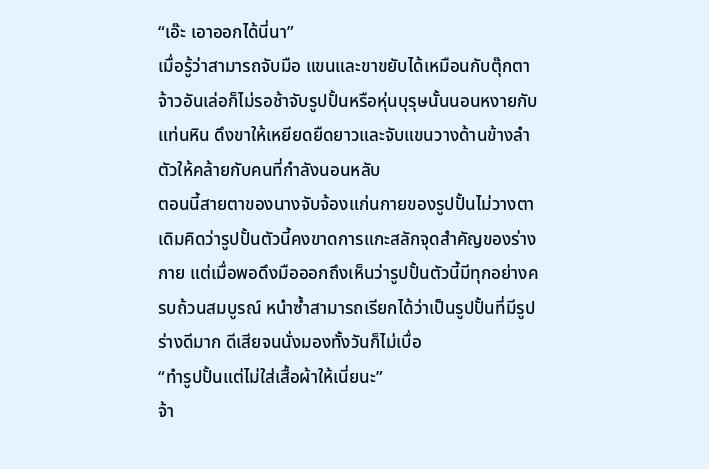“เอ๊ะ เอาออกได้นี่นา”
เมื่อรู้ว่าสามารถจับมือ แขนและขาขยับได้เหมือนกับตุ๊กตา จ้าวอันเล่อก็ไม่รอช้าจับรูปปั้นหรือหุ่นบุรุษนั้นนอนหงายกับแท่นหิน ดึงขาให้เหยียดยืดยาวและจับแขนวางด้านข้างลำตัวให้คล้ายกับคนที่กำลังนอนหลับ
ตอนนี้สายตาของนางจับจ้องแก่นกายของรูปปั้นไม่วางตา เดิมคิดว่ารูปปั้นตัวนี้คงขาดการแกะสลักจุดสำคัญของร่างกาย แต่เมื่อพอดึงมือออกถึงเห็นว่ารูปปั้นตัวนี้มีทุกอย่างครบถ้วนสมบูรณ์ หนำซ้ำสามารถเรียกได้ว่าเป็นรูปปั้นที่มีรูปร่างดีมาก ดีเสียจนนั่งมองทั้งวันก็ไม่เบื่อ
“ทำรูปปั้นแต่ไม่ใส่เสื้อผ้าให้เนี่ยนะ”
จ้า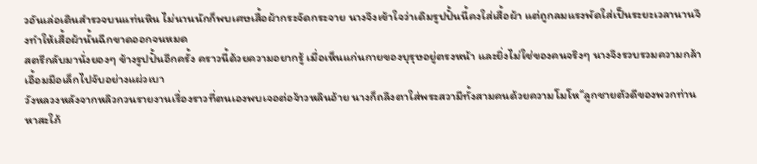วอันเล่อเดินสำรวจบนแท่นหิน ไม่นานนักก็พบเศษเสื้อผ้ากระจัดกระจาย นางจึงเข้าใจว่าเดิมรูปปั้นนี้คงใส่เสื้อผ้า แต่ถูกลมแรงพัดใส่เป็นระยะเวลานานจึงทำให้เสื้อผ้านั้นฉีกขาดออกจนหมด
สตรีกลับมานั่งยองๆ ข้างรูปปั้นอีกครั้ง คราวนี้ด้วยความอยากรู้ เมื่อเห็นแก่นกายของบุรุษอยู่ตรงหน้า และยิ่งไม่ใช่ของคนจริงๆ นางจึงรวบรวมความกล้าเอื้อมมือเล็กไปจับอย่างแผ่วเบา
วังหลวงหลังจากหลิวกวนรายงานเรื่องราวที่ตนเองพบเจอต่อจ้าวหลินอ้าย นางก็ถลึงตาใส่พระสวามีทั้งสามคนด้วยความโมโห“ลูกชายตัวดีของพวกท่านหาสะใภ้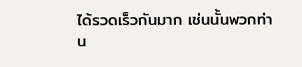ได้รวดเร็วกันมาก เช่นนั้นพวกท่าน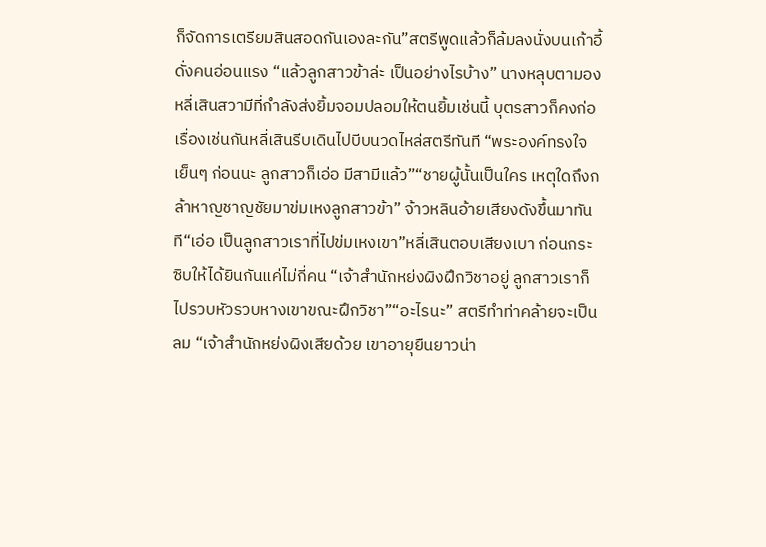ก็จัดการเตรียมสินสอดกันเองละกัน”สตรีพูดแล้วก็ล้มลงนั่งบนเก้าอี้ดั่งคนอ่อนแรง “แล้วลูกสาวข้าล่ะ เป็นอย่างไรบ้าง” นางหลุบตามองหลี่เสินสวามีที่กำลังส่งยิ้มจอมปลอมให้ตนยิ้มเช่นนี้ บุตรสาวก็คงก่อเรื่องเช่นกันหลี่เสินรีบเดินไปบีบนวดไหล่สตรีทันที “พระองค์ทรงใจเย็นๆ ก่อนนะ ลูกสาวก็เอ่อ มีสามีแล้ว”“ชายผู้นั้นเป็นใคร เหตุใดถึงกล้าหาญชาญชัยมาข่มเหงลูกสาวข้า” จ้าวหลินอ้ายเสียงดังขึ้นมาทันที“เอ่อ เป็นลูกสาวเราที่ไปข่มเหงเขา”หลี่เสินตอบเสียงเบา ก่อนกระซิบให้ได้ยินกันแค่ไม่กี่คน “เจ้าสำนักหย่งผิงฝึกวิชาอยู่ ลูกสาวเราก็ไปรวบหัวรวบหางเขาขณะฝึกวิชา”“อะไรนะ” สตรีทำท่าคล้ายจะเป็นลม “เจ้าสำนักหย่งผิงเสียด้วย เขาอายุยืนยาวน่า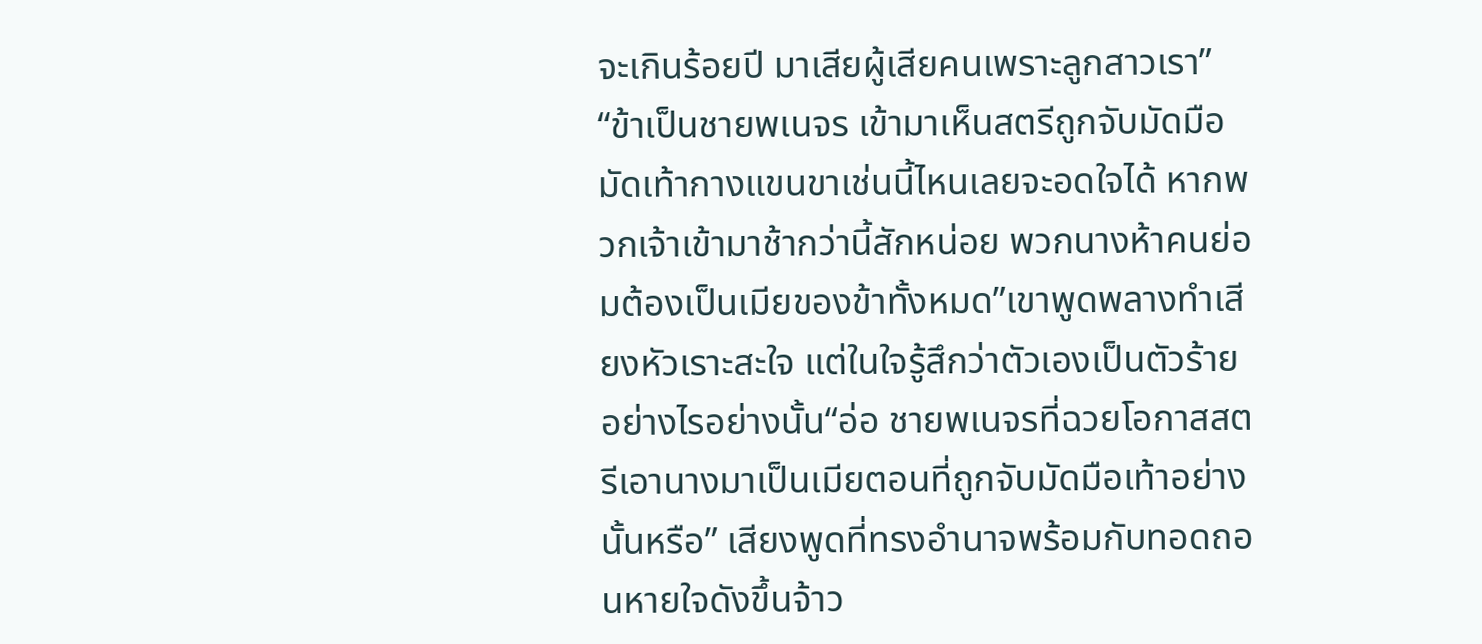จะเกินร้อยปี มาเสียผู้เสียคนเพราะลูกสาวเรา”
“ข้าเป็นชายพเนจร เข้ามาเห็นสตรีถูกจับมัดมือมัดเท้ากางแขนขาเช่นนี้ไหนเลยจะอดใจได้ หากพวกเจ้าเข้ามาช้ากว่านี้สักหน่อย พวกนางห้าคนย่อมต้องเป็นเมียของข้าทั้งหมด”เขาพูดพลางทำเสียงหัวเราะสะใจ แต่ในใจรู้สึกว่าตัวเองเป็นตัวร้ายอย่างไรอย่างนั้น“อ่อ ชายพเนจรที่ฉวยโอกาสสตรีเอานางมาเป็นเมียตอนที่ถูกจับมัดมือเท้าอย่างนั้นหรือ” เสียงพูดที่ทรงอำนาจพร้อมกับทอดถอนหายใจดังขึ้นจ้าว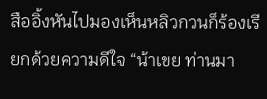สืออิ้งหันไปมองเห็นหลิวกวนก็ร้องเรียกด้วยความดีใจ “น้าเขย ท่านมา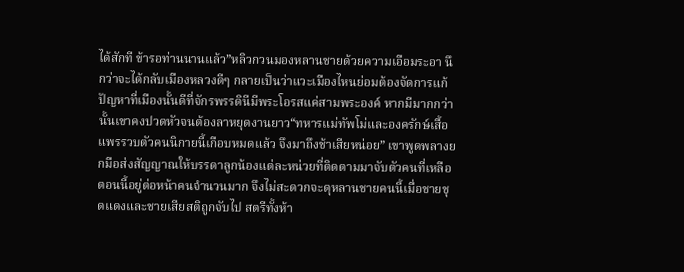ได้สักที ข้ารอท่านนานแล้ว”หลิวกวนมองหลานชายด้วยความเอือมระอา นึกว่าจะได้กลับเมืองหลวงดีๆ กลายเป็นว่าแวะเมืองไหนย่อมต้องจัดการแก้ปัญหาที่เมืองนั้นดีที่จักรพรรดินีมีพระโอรสแค่สามพระองค์ หากมีมากกว่านั้นเขาคงปวดหัวจนต้องลาหยุดงานยาว“ทหารแม่ทัพโม่และองครักษ์เสื้อแพรรวบตัวคนนิกายนี้เกือบหมดแล้ว จึงมาถึงช้าเสียหน่อย” เขาพูดพลางยกมือส่งสัญญาณให้บรรดาลูกน้องแต่ละหน่วยที่ติดตามมาจับตัวคนที่เหลือ ตอนนี้อยู่ต่อหน้าคนจำนวนมาก จึงไม่สะดวกจะดุหลานชายคนนี้เมื่อชายชุดแดงและชายเสียสติถูกจับไป สตรีทั้งห้า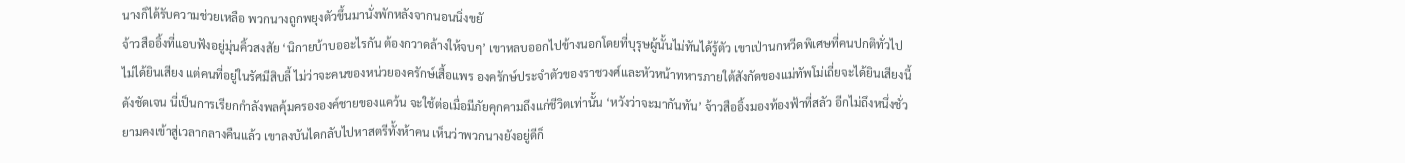นางก็ได้รับความช่วยเหลือ พวกนางถูกพยุงตัวขึ้นมานั่งพักหลังจากนอนนิ่งขยั
จ้าวสืออิ้งที่แอบฟังอยู่มุ่นคิ้วสงสัย ‘นิกายบ้าบออะไรกัน ต้องกวาดล้างให้จบๆ’ เขาหลบออกไปข้างนอกโดยที่บุรุษผู้นั้นไม่ทันได้รู้ตัว เขาเป่านกหวีดพิเศษที่คนปกติทั่วไปไม่ได้ยินเสียง แต่คนที่อยู่ในรัศมีสิบลี้ ไม่ว่าจะคนของหน่วยองครักษ์เสื้อแพร องครักษ์ประจำตัวของราชวงศ์และหัวหน้าทหารภายใต้สังกัดของแม่ทัพโม่เถี่ยจะได้ยินเสียงนี้ดังชัดเจน นี่เป็นการเรียกกำลังพลคุ้มครององค์ชายของแคว้น จะใช้ต่อเมื่อมีภัยคุกคามถึงแก่ชีวิตเท่านั้น ‘หวังว่าจะมากันทัน’ จ้าวสืออิ้งมองท้องฟ้าที่สลัว อีกไม่ถึงหนึ่งชั่วยามคงเข้าสู่เวลากลางคืนแล้ว เขาลงบันไดกลับไปหาสตรีทั้งห้าคน เห็นว่าพวกนางยังอยู่ดีก็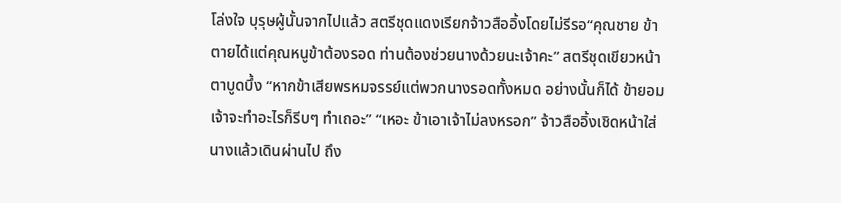โล่งใจ บุรุษผู้นั้นจากไปแล้ว สตรีชุดแดงเรียกจ้าวสืออิ้งโดยไม่รีรอ“คุณชาย ข้าตายได้แต่คุณหนูข้าต้องรอด ท่านต้องช่วยนางด้วยนะเจ้าคะ” สตรีชุดเขียวหน้าตาบูดบึ้ง “หากข้าเสียพรหมจรรย์แต่พวกนางรอดทั้งหมด อย่างนั้นก็ได้ ข้ายอม เจ้าจะทำอะไรก็รีบๆ ทำเถอะ” “เหอะ ข้าเอาเจ้าไม่ลงหรอก” จ้าวสืออิ้งเชิดหน้าใส่นางแล้วเดินผ่านไป ถึง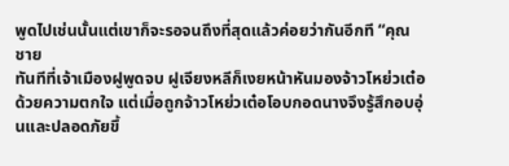พูดไปเช่นนั้นแต่เขาก็จะรอจนถึงที่สุดแล้วค่อยว่ากันอีกที “คุณชาย
ทันทีที่เจ้าเมืองฝูพูดจบ ฝูเจียงหลีก็เงยหน้าหันมองจ้าวโหย่วเต๋อด้วยความตกใจ แต่เมื่อถูกจ้าวโหย่วเต๋อโอบกอดนางจึงรู้สึกอบอุ่นและปลอดภัยขึ้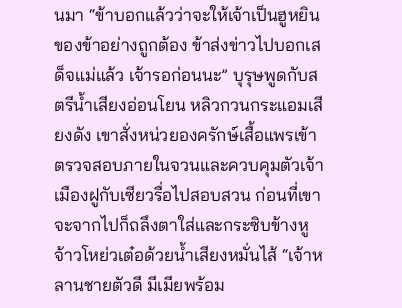นมา “ข้าบอกแล้วว่าจะให้เจ้าเป็นฮูหยินของข้าอย่างถูกต้อง ข้าส่งข่าวไปบอกเสด็จแม่แล้ว เจ้ารอก่อนนะ” บุรุษพูดกับสตรีน้ำเสียงอ่อนโยน หลิวกวนกระแอมเสียงดัง เขาสั่งหน่วยองครักษ์เสื้อแพรเข้าตรวจสอบภายในจวนและควบคุมตัวเจ้าเมืองฝูกับเซียวรื่อไปสอบสวน ก่อนที่เขาจะจากไปก็ถลึงตาใส่และกระซิบข้างหูจ้าวโหย่วเต๋อด้วยน้ำเสียงหมั่นไส้ “เจ้าหลานชายตัวดี มีเมียพร้อม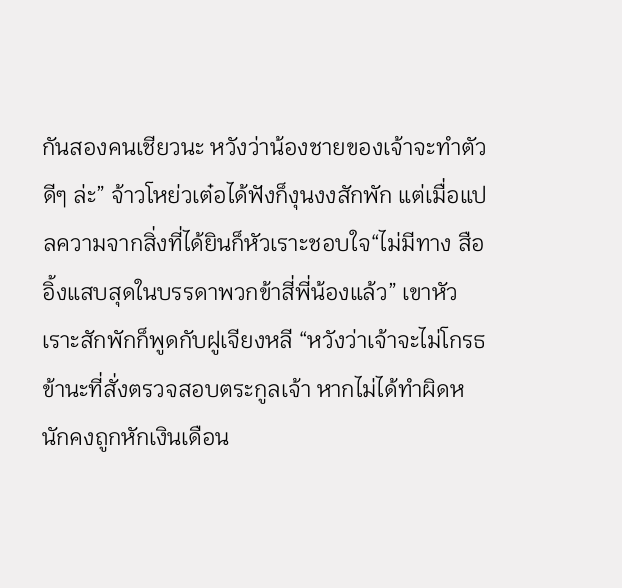กันสองคนเชียวนะ หวังว่าน้องชายของเจ้าจะทำตัวดีๆ ล่ะ” จ้าวโหย่วเต๋อได้ฟังก็งุนงงสักพัก แต่เมื่อแปลความจากสิ่งที่ได้ยินก็หัวเราะชอบใจ“ไม่มีทาง สืออิ้งแสบสุดในบรรดาพวกข้าสี่พี่น้องแล้ว” เขาหัวเราะสักพักก็พูดกับฝูเจียงหลี “หวังว่าเจ้าจะไม่โกรธข้านะที่สั่งตรวจสอบตระกูลเจ้า หากไม่ได้ทำผิดหนักคงถูกหักเงินเดือน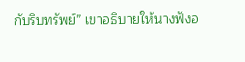กับริบทรัพย์” เขาอธิบายให้นางฟังอ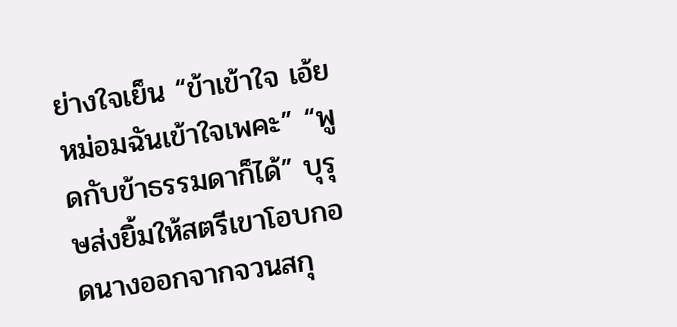ย่างใจเย็น “ข้าเข้าใจ เอ้ย หม่อมฉันเข้าใจเพคะ” “พูดกับข้าธรรมดาก็ได้” บุรุษส่งยิ้มให้สตรีเขาโอบกอดนางออกจากจวนสกุ